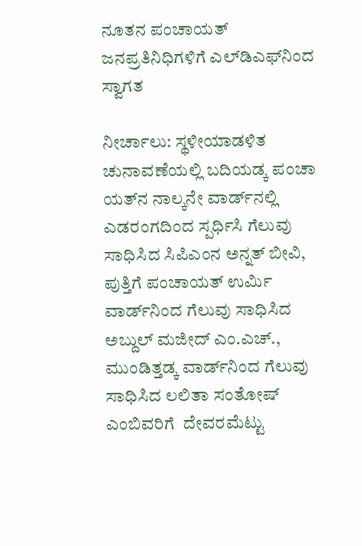ನೂತನ ಪಂಚಾಯತ್ ಜನಪ್ರತಿನಿಧಿಗಳಿಗೆ ಎಲ್‌ಡಿಎಫ್‌ನಿಂದ ಸ್ವಾಗತ

ನೀರ್ಚಾಲು: ಸ್ಥಳೀಯಾಡಳಿತ ಚುನಾವಣೆಯಲ್ಲಿ ಬದಿಯಡ್ಕ ಪಂಚಾ ಯತ್‌ನ ನಾಲ್ಕನೇ ವಾರ್ಡ್‌ನಲ್ಲಿ  ಎಡರಂಗದಿಂದ ಸ್ಪರ್ಧಿಸಿ ಗೆಲುವು ಸಾಧಿಸಿದ ಸಿಪಿಎಂನ ಅನ್ನತ್ ಬೀವಿ,  ಪುತ್ತಿಗೆ ಪಂಚಾಯತ್ ಉರ್ಮಿ ವಾರ್ಡ್‌ನಿಂದ ಗೆಲುವು ಸಾಧಿಸಿದ ಅಬ್ದುಲ್ ಮಜೀದ್ ಎಂ.ಎಚ್., ಮುಂಡಿತ್ತಡ್ಕ ವಾರ್ಡ್‌ನಿಂದ ಗೆಲುವು ಸಾಧಿಸಿದ ಲಲಿತಾ ಸಂತೋಷ್ ಎಂಬಿವರಿಗೆ  ದೇವರಮೆಟ್ಟು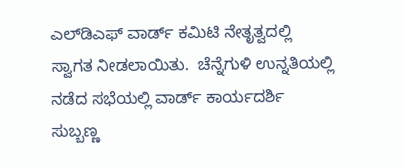ಎಲ್‌ಡಿಎಫ್ ವಾರ್ಡ್ ಕಮಿಟಿ ನೇತೃತ್ವದಲ್ಲಿ ಸ್ವಾಗತ ನೀಡಲಾಯಿತು.  ಚೆನ್ನೆಗುಳಿ ಉನ್ನತಿಯಲ್ಲಿ ನಡೆದ ಸಭೆಯಲ್ಲಿ ವಾರ್ಡ್ ಕಾರ್ಯದರ್ಶಿ ಸುಬ್ಬಣ್ಣ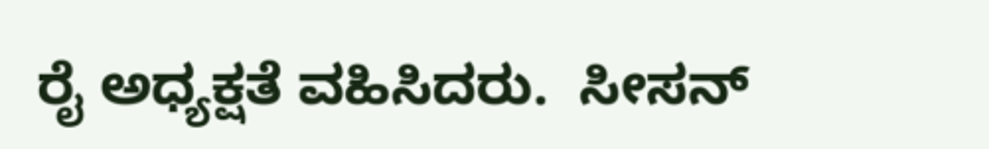ರೈ ಅಧ್ಯಕ್ಷತೆ ವಹಿಸಿದರು.  ಸೀಸನ್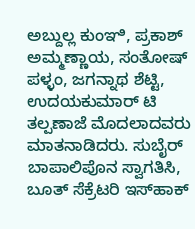ಅಬ್ದುಲ್ಲ ಕುಂಞಿ, ಪ್ರಕಾಶ್ ಅಮ್ಮಣ್ಣಾಯ, ಸಂತೋಷ್ ಪಳ್ಳಂ, ಜಗನ್ನಾಥ ಶೆಟ್ಟಿ, ಉದಯಕುಮಾರ್ ಟಿ ತಲ್ಪಣಾಜೆ ಮೊದಲಾದವರು ಮಾತನಾಡಿದರು. ಸುಬೈರ್ ಬಾಪಾಲಿಪೊನ ಸ್ವಾಗತಿಸಿ,  ಬೂತ್ ಸೆಕ್ರೆಟರಿ ಇಸ್‌ಹಾಕ್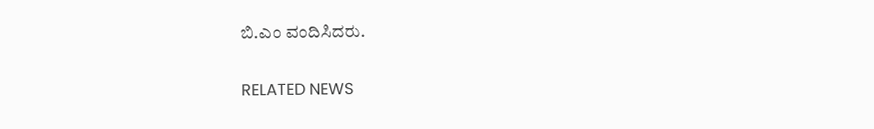ಬಿ.ಎಂ ವಂದಿಸಿದರು.

RELATED NEWS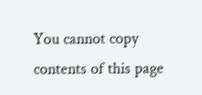You cannot copy contents of this page